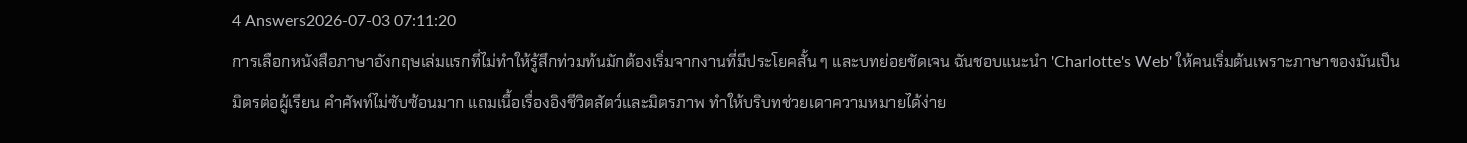4 Answers2026-07-03 07:11:20
การเลือกหนังสือภาษาอังกฤษเล่มแรกที่ไม่ทำให้รู้สึกท่วมท้นมักต้องเริ่มจากงานที่มีประโยคสั้น ๆ และบทย่อยชัดเจน ฉันชอบแนะนำ 'Charlotte's Web' ให้คนเริ่มต้นเพราะภาษาของมันเป็นมิตรต่อผู้เรียน คำศัพท์ไม่ซับซ้อนมาก แถมเนื้อเรื่องอิงชีวิตสัตว์และมิตรภาพ ทำให้บริบทช่วยเดาความหมายได้ง่าย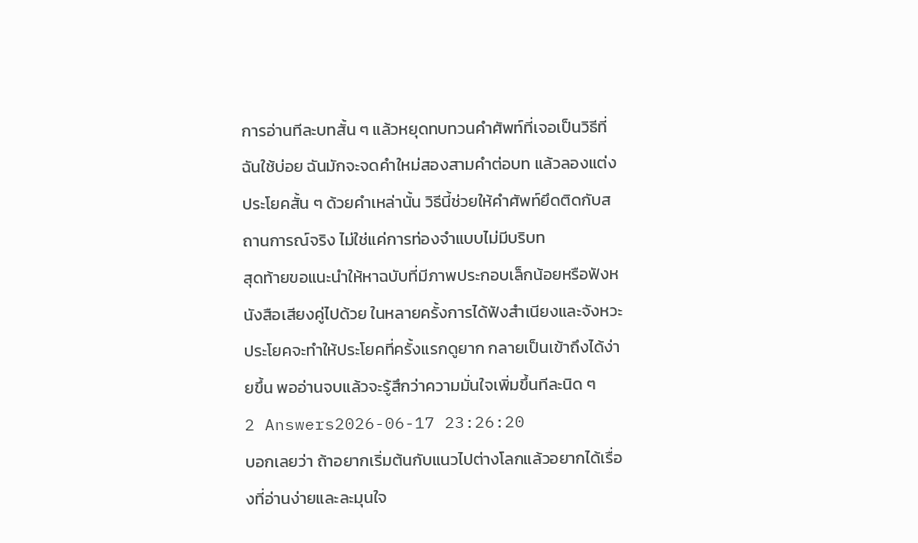การอ่านทีละบทสั้น ๆ แล้วหยุดทบทวนคำศัพท์ที่เจอเป็นวิธีที่ฉันใช้บ่อย ฉันมักจะจดคำใหม่สองสามคำต่อบท แล้วลองแต่งประโยคสั้น ๆ ด้วยคำเหล่านั้น วิธีนี้ช่วยให้คำศัพท์ยึดติดกับสถานการณ์จริง ไม่ใช่แค่การท่องจำแบบไม่มีบริบท
สุดท้ายขอแนะนำให้หาฉบับที่มีภาพประกอบเล็กน้อยหรือฟังหนังสือเสียงคู่ไปด้วย ในหลายครั้งการได้ฟังสำเนียงและจังหวะประโยคจะทำให้ประโยคที่ครั้งแรกดูยาก กลายเป็นเข้าถึงได้ง่ายขึ้น พออ่านจบแล้วจะรู้สึกว่าความมั่นใจเพิ่มขึ้นทีละนิด ๆ
2 Answers2026-06-17 23:26:20
บอกเลยว่า ถ้าอยากเริ่มต้นกับแนวไปต่างโลกแล้วอยากได้เรื่องที่อ่านง่ายและละมุนใจ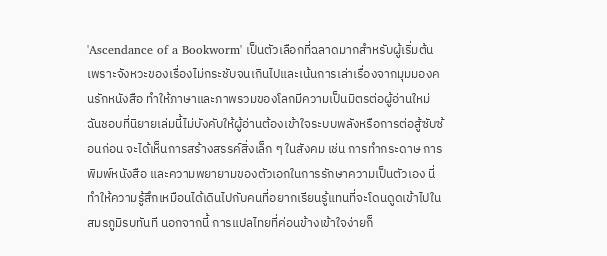'Ascendance of a Bookworm' เป็นตัวเลือกที่ฉลาดมากสำหรับผู้เริ่มต้น เพราะจังหวะของเรื่องไม่กระชับจนเกินไปและเน้นการเล่าเรื่องจากมุมมองคนรักหนังสือ ทำให้ภาษาและภาพรวมของโลกมีความเป็นมิตรต่อผู้อ่านใหม่
ฉันชอบที่นิยายเล่มนี้ไม่บังคับให้ผู้อ่านต้องเข้าใจระบบพลังหรือการต่อสู้ซับซ้อนก่อน จะได้เห็นการสร้างสรรค์สิ่งเล็ก ๆ ในสังคม เช่น การทำกระดาษ การพิมพ์หนังสือ และความพยายามของตัวเอกในการรักษาความเป็นตัวเอง นี่ทำให้ความรู้สึกเหมือนได้เดินไปกับคนที่อยากเรียนรู้แทนที่จะโดนดูดเข้าไปในสมรภูมิรบทันที นอกจากนี้ การแปลไทยที่ค่อนข้างเข้าใจง่ายก็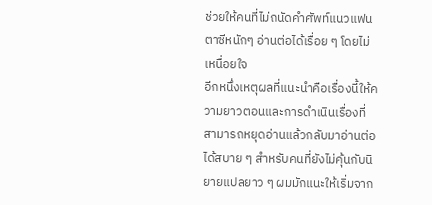ช่วยให้คนที่ไม่ถนัดคำศัพท์แนวแฟนตาซีหนักๆ อ่านต่อได้เรื่อย ๆ โดยไม่เหนื่อยใจ
อีกหนึ่งเหตุผลที่แนะนำคือเรื่องนี้ให้ความยาวตอนและการดำเนินเรื่องที่สามารถหยุดอ่านแล้วกลับมาอ่านต่อได้สบาย ๆ สำหรับคนที่ยังไม่คุ้นกับนิยายแปลยาว ๆ ผมมักแนะให้เริ่มจาก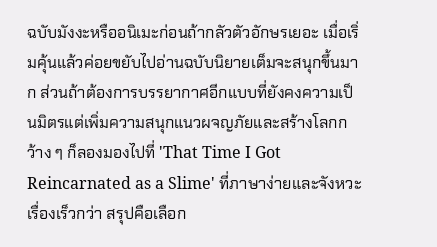ฉบับมังงะหรืออนิเมะก่อนถ้ากลัวตัวอักษรเยอะ เมื่อเริ่มคุ้นแล้วค่อยขยับไปอ่านฉบับนิยายเต็มจะสนุกขึ้นมาก ส่วนถ้าต้องการบรรยากาศอีกแบบที่ยังคงความเป็นมิตรแต่เพิ่มความสนุกแนวผจญภัยและสร้างโลกกว้าง ๆ ก็ลองมองไปที่ 'That Time I Got Reincarnated as a Slime' ที่ภาษาง่ายและจังหวะเรื่องเร็วกว่า สรุปคือเลือก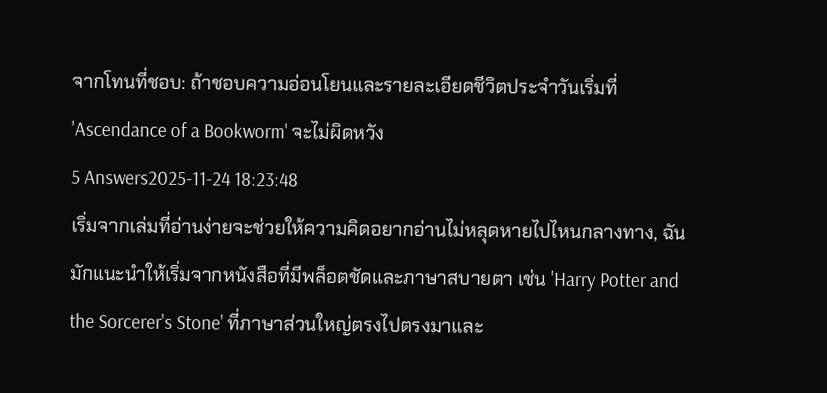จากโทนที่ชอบ: ถ้าชอบความอ่อนโยนและรายละเอียดชีวิตประจำวันเริ่มที่ 'Ascendance of a Bookworm' จะไม่ผิดหวัง
5 Answers2025-11-24 18:23:48
เริ่มจากเล่มที่อ่านง่ายจะช่วยให้ความคิดอยากอ่านไม่หลุดหายไปไหนกลางทาง, ฉันมักแนะนำให้เริ่มจากหนังสือที่มีพล็อตชัดและภาษาสบายตา เช่น 'Harry Potter and the Sorcerer's Stone' ที่ภาษาส่วนใหญ่ตรงไปตรงมาและ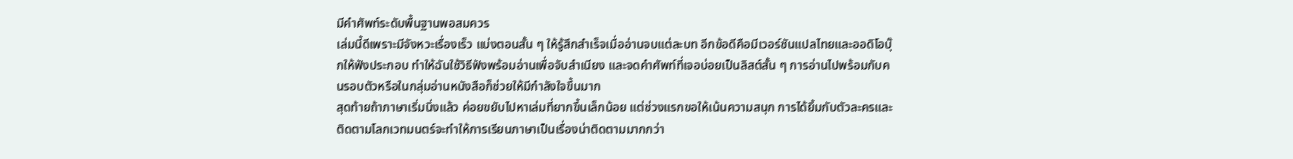มีคำศัพท์ระดับพื้นฐานพอสมควร
เล่มนี้ดีเพราะมีจังหวะเรื่องเร็ว แบ่งตอนสั้น ๆ ให้รู้สึกสำเร็จเมื่ออ่านจบแต่ละบท อีกข้อดีคือมีเวอร์ชันแปลไทยและออดิโอบุ๊กให้ฟังประกอบ ทำให้ฉันใช้วิธีฟังพร้อมอ่านเพื่อจับสำเนียง และจดคำศัพท์ที่เจอบ่อยเป็นลิสต์สั้น ๆ การอ่านไปพร้อมกับคนรอบตัวหรือในกลุ่มอ่านหนังสือก็ช่วยให้มีกำลังใจขึ้นมาก
สุดท้ายถ้าภาษาเริ่มนิ่งแล้ว ค่อยขยับไปหาเล่มที่ยากขึ้นเล็กน้อย แต่ช่วงแรกขอให้เน้นความสนุก การได้ยิ้มกับตัวละครและติดตามโลกเวทมนตร์จะทำให้การเรียนภาษาเป็นเรื่องน่าติดตามมากกว่า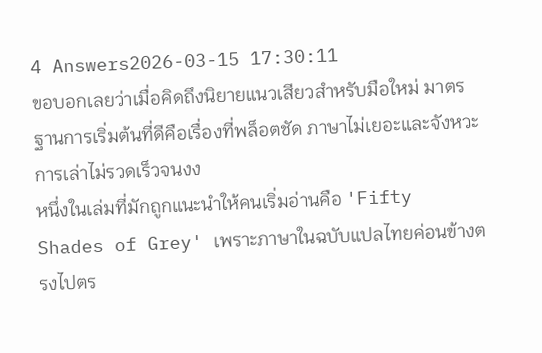4 Answers2026-03-15 17:30:11
ขอบอกเลยว่าเมื่อคิดถึงนิยายแนวเสียวสำหรับมือใหม่ มาตรฐานการเริ่มต้นที่ดีคือเรื่องที่พล็อตชัด ภาษาไม่เยอะและจังหวะการเล่าไม่รวดเร็วจนงง
หนึ่งในเล่มที่มักถูกแนะนำให้คนเริ่มอ่านคือ 'Fifty Shades of Grey' เพราะภาษาในฉบับแปลไทยค่อนข้างตรงไปตร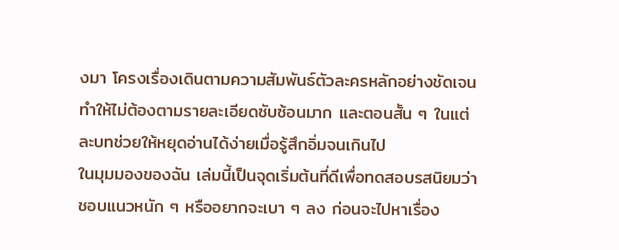งมา โครงเรื่องเดินตามความสัมพันธ์ตัวละครหลักอย่างชัดเจน ทำให้ไม่ต้องตามรายละเอียดซับซ้อนมาก และตอนสั้น ๆ ในแต่ละบทช่วยให้หยุดอ่านได้ง่ายเมื่อรู้สึกอิ่มจนเกินไป
ในมุมมองของฉัน เล่มนี้เป็นจุดเริ่มต้นที่ดีเพื่อทดสอบรสนิยมว่าชอบแนวหนัก ๆ หรืออยากจะเบา ๆ ลง ก่อนจะไปหาเรื่อง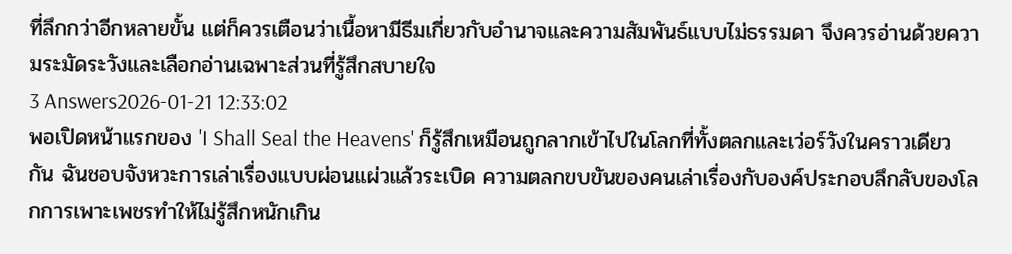ที่ลึกกว่าอีกหลายขั้น แต่ก็ควรเตือนว่าเนื้อหามีธีมเกี่ยวกับอำนาจและความสัมพันธ์แบบไม่ธรรมดา จึงควรอ่านด้วยความระมัดระวังและเลือกอ่านเฉพาะส่วนที่รู้สึกสบายใจ
3 Answers2026-01-21 12:33:02
พอเปิดหน้าแรกของ 'I Shall Seal the Heavens' ก็รู้สึกเหมือนถูกลากเข้าไปในโลกที่ทั้งตลกและเว่อร์วังในคราวเดียวกัน ฉันชอบจังหวะการเล่าเรื่องแบบผ่อนแผ่วแล้วระเบิด ความตลกขบขันของคนเล่าเรื่องกับองค์ประกอบลึกลับของโลกการเพาะเพชรทำให้ไม่รู้สึกหนักเกิน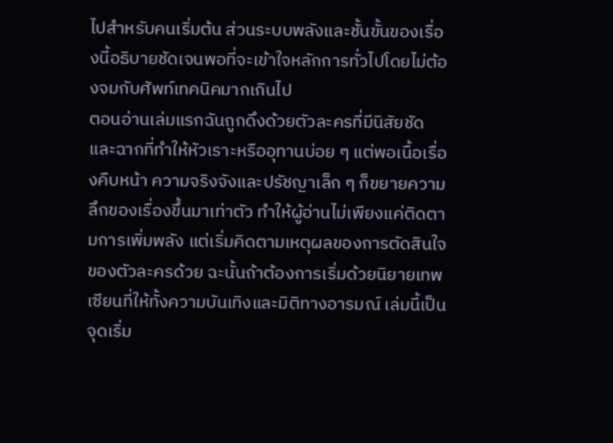ไปสำหรับคนเริ่มต้น ส่วนระบบพลังและชั้นขั้นของเรื่องนี้อธิบายชัดเจนพอที่จะเข้าใจหลักการทั่วไปโดยไม่ต้องจมกับศัพท์เทคนิคมากเกินไป
ตอนอ่านเล่มแรกฉันถูกดึงด้วยตัวละครที่มีนิสัยชัดและฉากที่ทำให้หัวเราะหรืออุทานบ่อย ๆ แต่พอเนื้อเรื่องคืบหน้า ความจริงจังและปรัชญาเล็ก ๆ ก็ขยายความลึกของเรื่องขึ้นมาเท่าตัว ทำให้ผู้อ่านไม่เพียงแค่ติดตามการเพิ่มพลัง แต่เริ่มคิดตามเหตุผลของการตัดสินใจของตัวละครด้วย ฉะนั้นถ้าต้องการเริ่มด้วยนิยายเทพเซียนที่ให้ทั้งความบันเทิงและมิติทางอารมณ์ เล่มนี้เป็นจุดเริ่ม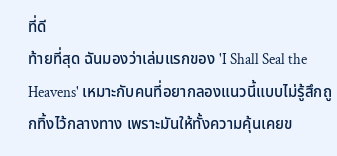ที่ดี
ท้ายที่สุด ฉันมองว่าเล่มแรกของ 'I Shall Seal the Heavens' เหมาะกับคนที่อยากลองแนวนี้แบบไม่รู้สึกถูกทิ้งไว้กลางทาง เพราะมันให้ทั้งความคุ้นเคยข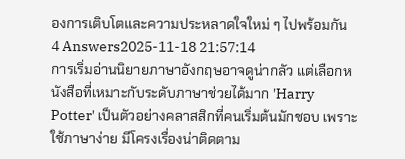องการเติบโตและความประหลาดใจใหม่ ๆ ไปพร้อมกัน
4 Answers2025-11-18 21:57:14
การเริ่มอ่านนิยายภาษาอังกฤษอาจดูน่ากลัว แต่เลือกหนังสือที่เหมาะกับระดับภาษาช่วยได้มาก 'Harry Potter' เป็นตัวอย่างคลาสสิกที่คนเริ่มต้นมักชอบ เพราะใช้ภาษาง่าย มีโครงเรื่องน่าติดตาม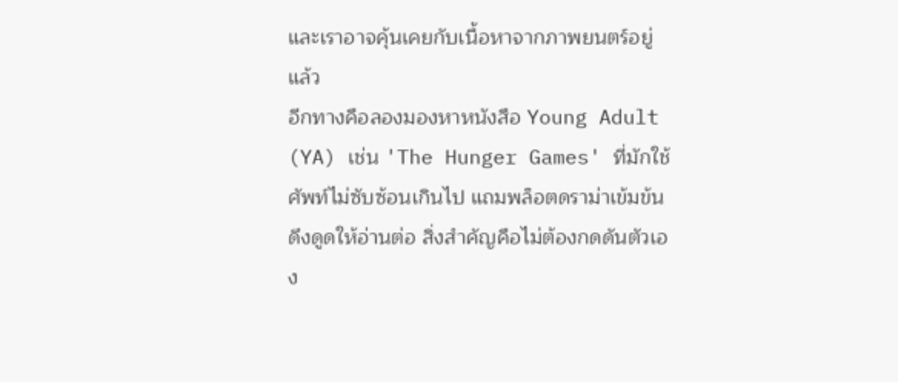และเราอาจคุ้นเคยกับเนื้อหาจากภาพยนตร์อยู่แล้ว
อีกทางคือลองมองหาหนังสือ Young Adult (YA) เช่น 'The Hunger Games' ที่มักใช้ศัพท์ไม่ซับซ้อนเกินไป แถมพล็อตดราม่าเข้มข้นดึงดูดให้อ่านต่อ สิ่งสำคัญคือไม่ต้องกดดันตัวเอง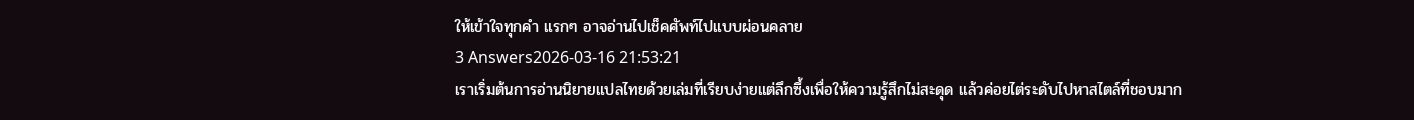ให้เข้าใจทุกคำ แรกๆ อาจอ่านไปเช็คศัพท์ไปแบบผ่อนคลาย
3 Answers2026-03-16 21:53:21
เราเริ่มต้นการอ่านนิยายแปลไทยด้วยเล่มที่เรียบง่ายแต่ลึกซึ้งเพื่อให้ความรู้สึกไม่สะดุด แล้วค่อยไต่ระดับไปหาสไตล์ที่ชอบมาก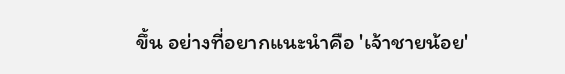ขึ้น อย่างที่อยากแนะนำคือ 'เจ้าชายน้อย'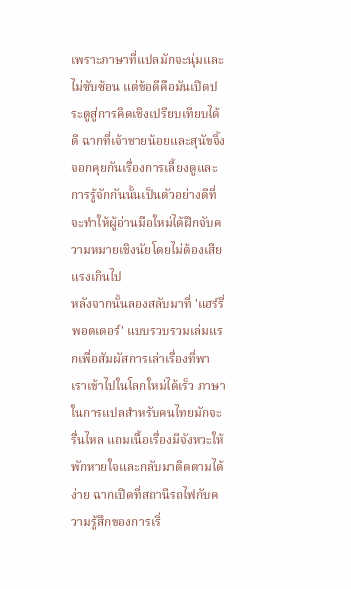เพราะภาษาที่แปลมักจะนุ่มและไม่ซับซ้อน แต่ข้อดีคือมันเปิดประตูสู่การคิดเชิงเปรียบเทียบได้ดี ฉากที่เจ้าชายน้อยและสุนัขจิ้งจอกคุยกันเรื่องการเลี้ยงดูและการรู้จักกันนั้นเป็นตัวอย่างดีที่จะทำให้ผู้อ่านมือใหม่ได้ฝึกจับความหมายเชิงนัยโดยไม่ต้องเสียแรงเกินไป
หลังจากนั้นลองสลับมาที่ 'แฮร์รี่ พอตเตอร์' แบบรวบรวมเล่มแรกเพื่อสัมผัสการเล่าเรื่องที่พาเราเข้าไปในโลกใหม่ได้เร็ว ภาษาในการแปลสำหรับคนไทยมักจะรื่นไหล แถมเนื้อเรื่องมีจังหวะให้พักหายใจและกลับมาติดตามได้ง่าย ฉากเปิดที่สถานีรถไฟกับความรู้สึกของการเริ่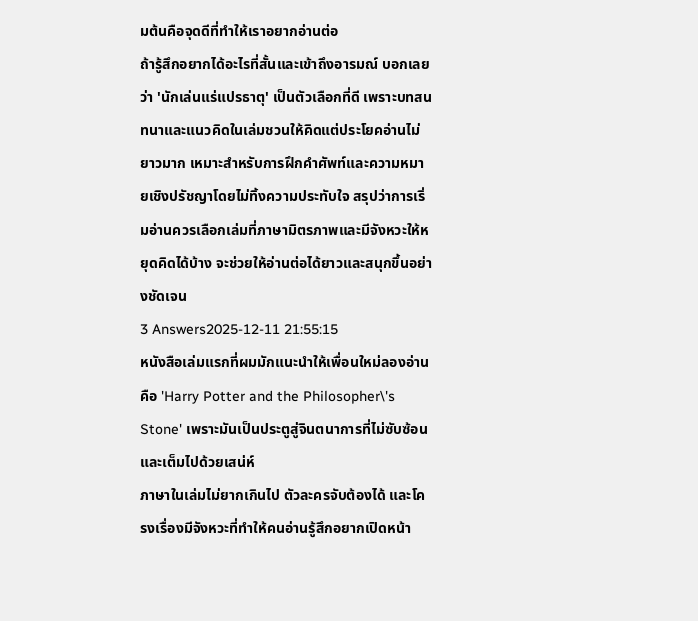มต้นคือจุดดีที่ทำให้เราอยากอ่านต่อ
ถ้ารู้สึกอยากได้อะไรที่สั้นและเข้าถึงอารมณ์ บอกเลยว่า 'นักเล่นแร่แปรธาตุ' เป็นตัวเลือกที่ดี เพราะบทสนทนาและแนวคิดในเล่มชวนให้คิดแต่ประโยคอ่านไม่ยาวมาก เหมาะสำหรับการฝึกคำศัพท์และความหมายเชิงปรัชญาโดยไม่ทิ้งความประทับใจ สรุปว่าการเริ่มอ่านควรเลือกเล่มที่ภาษามิตรภาพและมีจังหวะให้หยุดคิดได้บ้าง จะช่วยให้อ่านต่อได้ยาวและสนุกขึ้นอย่างชัดเจน
3 Answers2025-12-11 21:55:15
หนังสือเล่มแรกที่ผมมักแนะนำให้เพื่อนใหม่ลองอ่านคือ 'Harry Potter and the Philosopher\'s Stone' เพราะมันเป็นประตูสู่จินตนาการที่ไม่ซับซ้อนและเต็มไปด้วยเสน่ห์
ภาษาในเล่มไม่ยากเกินไป ตัวละครจับต้องได้ และโครงเรื่องมีจังหวะที่ทำให้คนอ่านรู้สึกอยากเปิดหน้า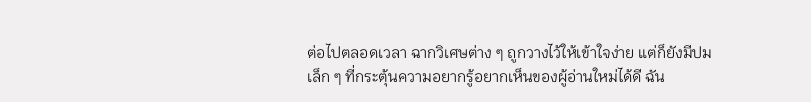ต่อไปตลอดเวลา ฉากวิเศษต่าง ๆ ถูกวางไว้ให้เข้าใจง่าย แต่ก็ยังมีปมเล็ก ๆ ที่กระตุ้นความอยากรู้อยากเห็นของผู้อ่านใหม่ได้ดี ฉัน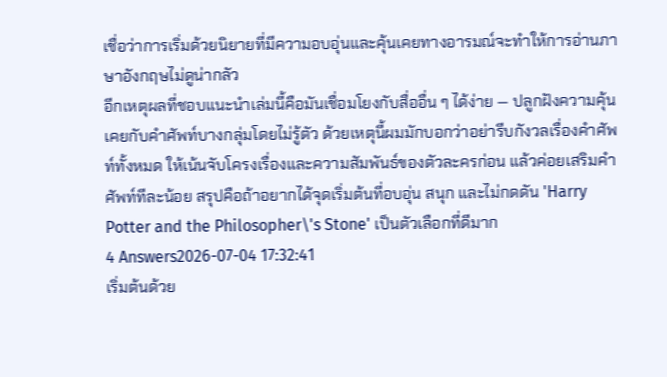เชื่อว่าการเริ่มด้วยนิยายที่มีความอบอุ่นและคุ้นเคยทางอารมณ์จะทำให้การอ่านภาษาอังกฤษไม่ดูน่ากลัว
อีกเหตุผลที่ชอบแนะนำเล่มนี้คือมันเชื่อมโยงกับสื่ออื่น ๆ ได้ง่าย — ปลูกฝังความคุ้นเคยกับคำศัพท์บางกลุ่มโดยไม่รู้ตัว ด้วยเหตุนี้ผมมักบอกว่าอย่ารีบกังวลเรื่องคำศัพท์ทั้งหมด ให้เน้นจับโครงเรื่องและความสัมพันธ์ของตัวละครก่อน แล้วค่อยเสริมคำศัพท์ทีละน้อย สรุปคือถ้าอยากได้จุดเริ่มต้นที่อบอุ่น สนุก และไม่กดดัน 'Harry Potter and the Philosopher\'s Stone' เป็นตัวเลือกที่ดีมาก
4 Answers2026-07-04 17:32:41
เริ่มต้นด้วย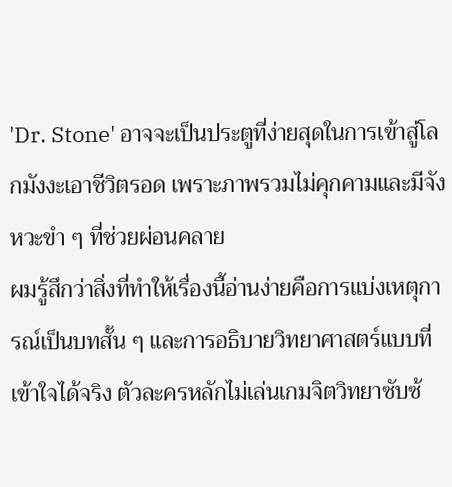'Dr. Stone' อาจจะเป็นประตูที่ง่ายสุดในการเข้าสู่โลกมังงะเอาชีวิตรอด เพราะภาพรวมไม่คุกคามและมีจังหวะขำ ๆ ที่ช่วยผ่อนคลาย
ผมรู้สึกว่าสิ่งที่ทำให้เรื่องนี้อ่านง่ายคือการแบ่งเหตุการณ์เป็นบทสั้น ๆ และการอธิบายวิทยาศาสตร์แบบที่เข้าใจได้จริง ตัวละครหลักไม่เล่นเกมจิตวิทยาซับซ้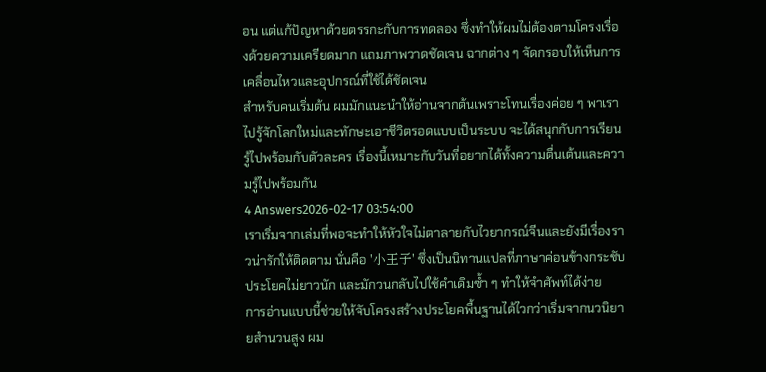อน แต่แก้ปัญหาด้วยตรรกะกับการทดลอง ซึ่งทำให้ผมไม่ต้องตามโครงเรื่องด้วยความเครียดมาก แถมภาพวาดชัดเจน ฉากต่าง ๆ จัดกรอบให้เห็นการเคลื่อนไหวและอุปกรณ์ที่ใช้ได้ชัดเจน
สำหรับคนเริ่มต้น ผมมักแนะนำให้อ่านจากต้นเพราะโทนเรื่องค่อย ๆ พาเราไปรู้จักโลกใหม่และทักษะเอาชีวิตรอดแบบเป็นระบบ จะได้สนุกกับการเรียนรู้ไปพร้อมกับตัวละคร เรื่องนี้เหมาะกับวันที่อยากได้ทั้งความตื่นเต้นและความรู้ไปพร้อมกัน
4 Answers2026-02-17 03:54:00
เราเริ่มจากเล่มที่พอจะทำให้หัวใจไม่ตาลายกับไวยากรณ์จีนและยังมีเรื่องราวน่ารักให้ติดตาม นั่นคือ '小王子' ซึ่งเป็นนิทานแปลที่ภาษาค่อนข้างกระชับ ประโยคไม่ยาวนัก และมักวนกลับไปใช้คำเดิมซ้ำ ๆ ทำให้จำศัพท์ได้ง่าย
การอ่านแบบนี้ช่วยให้จับโครงสร้างประโยคพื้นฐานได้ไวกว่าเริ่มจากนวนิยายสำนวนสูง ผม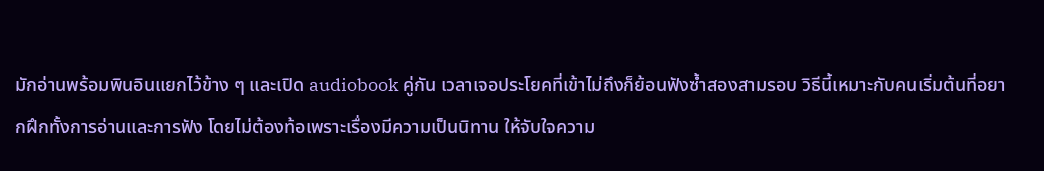มักอ่านพร้อมพินอินแยกไว้ข้าง ๆ และเปิด audiobook คู่กัน เวลาเจอประโยคที่เข้าไม่ถึงก็ย้อนฟังซ้ำสองสามรอบ วิธีนี้เหมาะกับคนเริ่มต้นที่อยากฝึกทั้งการอ่านและการฟัง โดยไม่ต้องท้อเพราะเรื่องมีความเป็นนิทาน ให้จับใจความ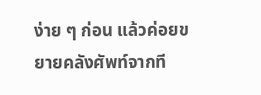ง่าย ๆ ก่อน แล้วค่อยขยายคลังศัพท์จากที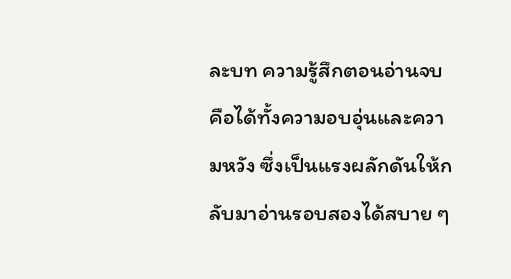ละบท ความรู้สึกตอนอ่านจบคือได้ทั้งความอบอุ่นและความหวัง ซึ่งเป็นแรงผลักดันให้กลับมาอ่านรอบสองได้สบาย ๆ